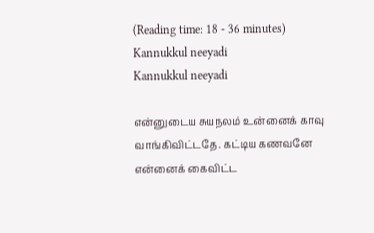(Reading time: 18 - 36 minutes)
Kannukkul neeyadi
Kannukkul neeyadi

என்னுடைய சுயநலம் உன்னைக் காவு வாங்கிவிட்டதே. கட்டிய கணவனே என்னைக் கைவிட்ட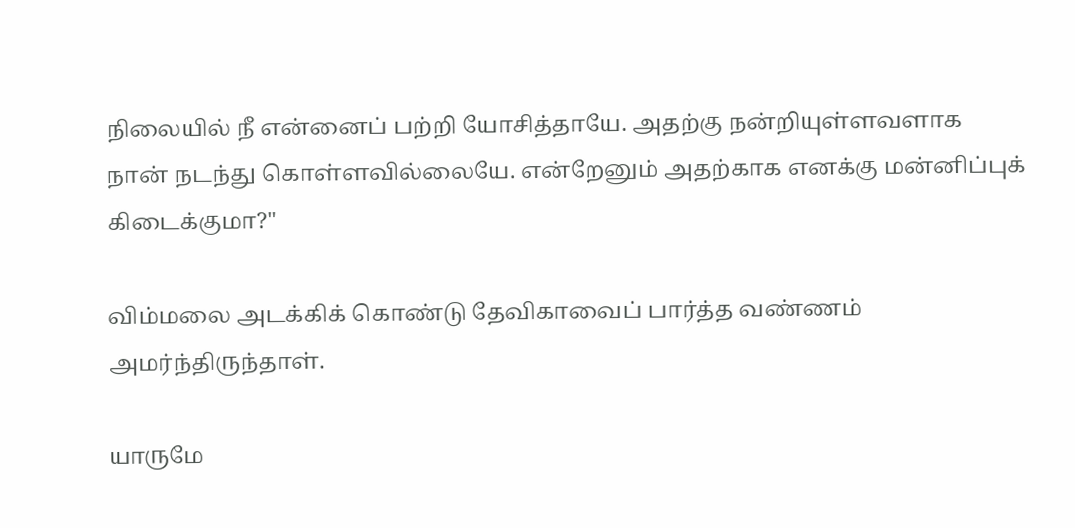நிலையில் நீ என்னைப் பற்றி யோசித்தாயே. அதற்கு நன்றியுள்ளவளாக நான் நடந்து கொள்ளவில்லையே. என்றேனும் அதற்காக எனக்கு மன்னிப்புக் கிடைக்குமா?"

விம்மலை அடக்கிக் கொண்டு தேவிகாவைப் பார்த்த வண்ணம் அமர்ந்திருந்தாள்.

யாருமே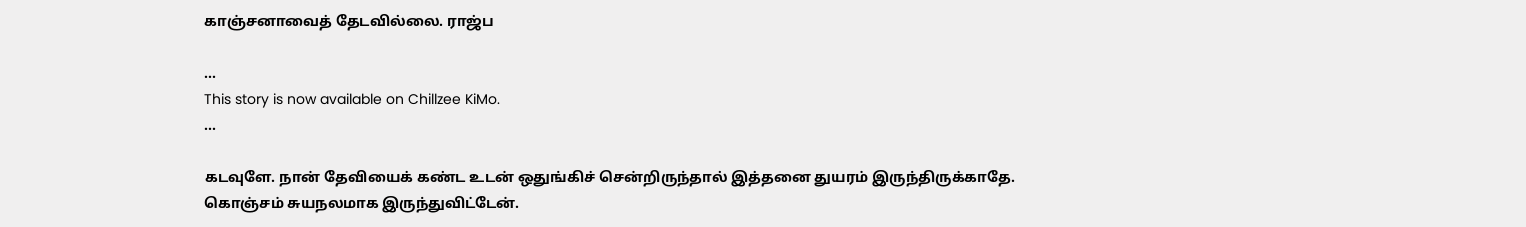காஞ்சனாவைத் தேடவில்லை. ராஜ்ப

...
This story is now available on Chillzee KiMo.
...

கடவுளே. நான் தேவியைக் கண்ட உடன் ஒதுங்கிச் சென்றிருந்தால் இத்தனை துயரம் இருந்திருக்காதே. கொஞ்சம் சுயநலமாக இருந்துவிட்டேன்.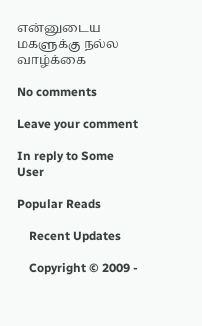என்னுடைய மகளுக்கு நல்ல வாழ்க்கை

No comments

Leave your comment

In reply to Some User

Popular Reads

    Recent Updates

    Copyright © 2009 -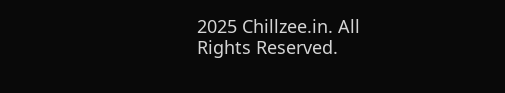2025 Chillzee.in. All Rights Reserved.